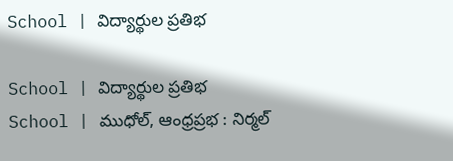School | విద్యార్థుల ప్రతిభ

School | విద్యార్థుల ప్రతిభ
School | ముధోల్, ఆంధ్రప్రభ : నిర్మల్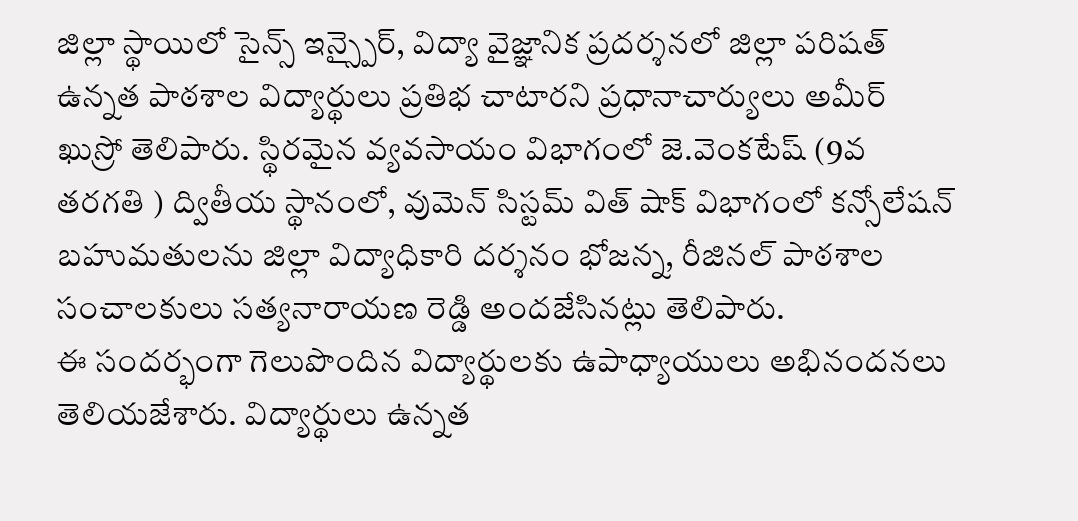జిల్లా స్థాయిలో సైన్స్ ఇన్స్పైర్, విద్యా వైజ్ఞానిక ప్రదర్శనలో జిల్లా పరిషత్ ఉన్నత పాఠశాల విద్యార్థులు ప్రతిభ చాటారని ప్రధానాచార్యులు అమీర్ ఖుస్రో తెలిపారు. స్థిరమైన వ్యవసాయం విభాగంలో జె.వెంకటేష్ (9వ తరగతి ) ద్వితీయ స్థానంలో, వుమెన్ సిస్టమ్ విత్ షాక్ విభాగంలో కన్సోలేషన్ బహుమతులను జిల్లా విద్యాధికారి దర్శనం భోజన్న, రీజినల్ పాఠశాల సంచాలకులు సత్యనారాయణ రెడ్డి అందజేసినట్లు తెలిపారు.
ఈ సందర్భంగా గెలుపొందిన విద్యార్థులకు ఉపాధ్యాయులు అభినందనలు తెలియజేశారు. విద్యార్థులు ఉన్నత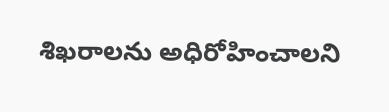శిఖరాలను అధిరోహించాలని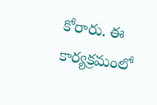కోరారు. ఈ కార్యక్రమంలో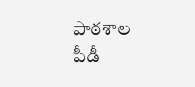పాఠశాల పీడీ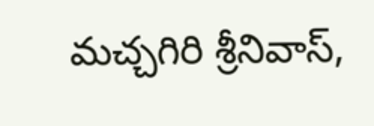మచ్చగిరి శ్రీనివాస్,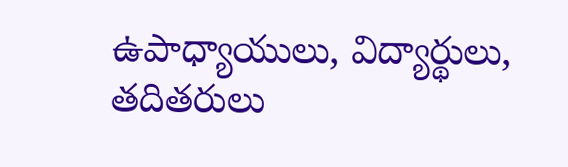ఉపాధ్యాయులు, విద్యార్థులు, తదితరులు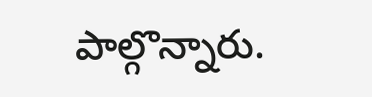పాల్గొన్నారు.